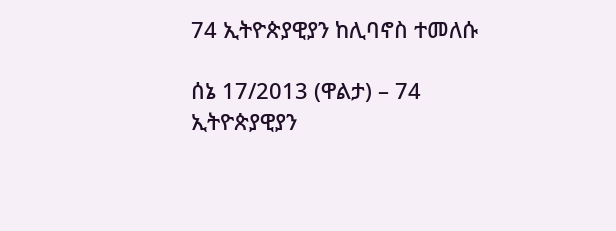74 ኢትዮጵያዊያን ከሊባኖስ ተመለሱ

ሰኔ 17/2013 (ዋልታ) – 74 ኢትዮጵያዊያን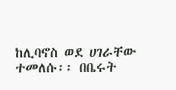ከሊባኖስ ወደ ሀገራቸው ተመለሱ፡፡ በቤሩት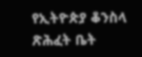የኢትዮጵያ ቆንስላ ጽሕፈት ቤት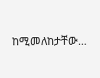ከሚመለከታቸው…